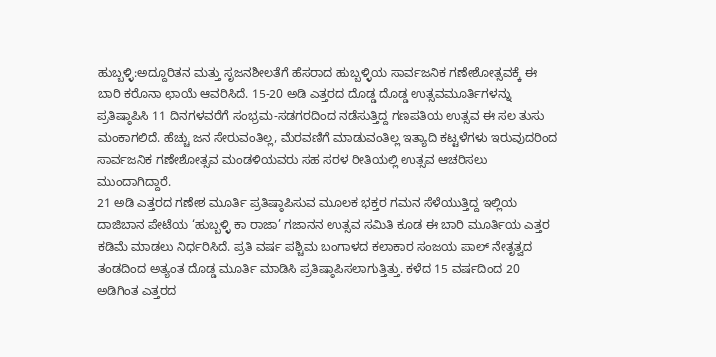ಹುಬ್ಬಳ್ಳಿ:ಅದ್ದೂರಿತನ ಮತ್ತು ಸೃಜನಶೀಲತೆಗೆ ಹೆಸರಾದ ಹುಬ್ಬಳ್ಳಿಯ ಸಾರ್ವಜನಿಕ ಗಣೇಶೋತ್ಸವಕ್ಕೆ ಈ ಬಾರಿ ಕರೊನಾ ಛಾಯೆ ಆವರಿಸಿದೆ. 15-20 ಅಡಿ ಎತ್ತರದ ದೊಡ್ಡ ದೊಡ್ಡ ಉತ್ಸವಮೂರ್ತಿಗಳನ್ನು ಪ್ರತಿಷ್ಠಾಪಿಸಿ 11 ದಿನಗಳವರೆಗೆ ಸಂಭ್ರಮ-ಸಡಗರದಿಂದ ನಡೆಸುತ್ತಿದ್ದ ಗಣಪತಿಯ ಉತ್ಸವ ಈ ಸಲ ತುಸು ಮಂಕಾಗಲಿದೆ. ಹೆಚ್ಚು ಜನ ಸೇರುವಂತಿಲ್ಲ, ಮೆರವಣಿಗೆ ಮಾಡುವಂತಿಲ್ಲ ಇತ್ಯಾದಿ ಕಟ್ಟಳೆಗಳು ಇರುವುದರಿಂದ ಸಾರ್ವಜನಿಕ ಗಣೇಶೋತ್ಸವ ಮಂಡಳಿಯವರು ಸಹ ಸರಳ ರೀತಿಯಲ್ಲಿ ಉತ್ಸವ ಆಚರಿಸಲು ಮುಂದಾಗಿದ್ದಾರೆ.
21 ಅಡಿ ಎತ್ತರದ ಗಣೇಶ ಮೂರ್ತಿ ಪ್ರತಿಷ್ಠಾಪಿಸುವ ಮೂಲಕ ಭಕ್ತರ ಗಮನ ಸೆಳೆಯುತ್ತಿದ್ದ ಇಲ್ಲಿಯ ದಾಜಿಬಾನ ಪೇಟೆಯ ‘ಹುಬ್ಬಳ್ಳಿ ಕಾ ರಾಜಾ’ ಗಜಾನನ ಉತ್ಸವ ಸಮಿತಿ ಕೂಡ ಈ ಬಾರಿ ಮೂರ್ತಿಯ ಎತ್ತರ ಕಡಿಮೆ ಮಾಡಲು ನಿರ್ಧರಿಸಿದೆ. ಪ್ರತಿ ವರ್ಷ ಪಶ್ಚಿಮ ಬಂಗಾಳದ ಕಲಾಕಾರ ಸಂಜಯ ಪಾಲ್ ನೇತೃತ್ವದ ತಂಡದಿಂದ ಅತ್ಯಂತ ದೊಡ್ಡ ಮೂರ್ತಿ ಮಾಡಿಸಿ ಪ್ರತಿಷ್ಠಾಪಿಸಲಾಗುತ್ತಿತ್ತು. ಕಳೆದ 15 ವರ್ಷದಿಂದ 20 ಅಡಿಗಿಂತ ಎತ್ತರದ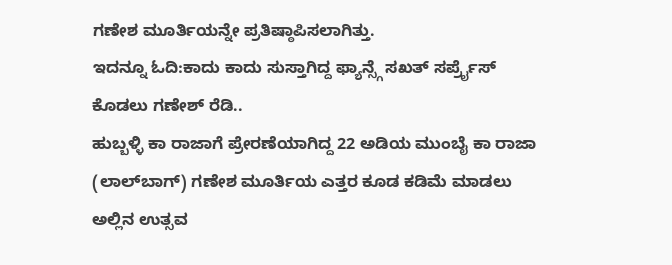ಗಣೇಶ ಮೂರ್ತಿಯನ್ನೇ ಪ್ರತಿಷ್ಠಾಪಿಸಲಾಗಿತ್ತು.
ಇದನ್ನೂ ಓದಿ:ಕಾದು ಕಾದು ಸುಸ್ತಾಗಿದ್ದ ಫ್ಯಾನ್ಸ್ಗೆ ಸಖತ್ ಸರ್ಪ್ರೈಸ್ ಕೊಡಲು ಗಣೇಶ್ ರೆಡಿ..
ಹುಬ್ಬಳ್ಳಿ ಕಾ ರಾಜಾಗೆ ಪ್ರೇರಣೆಯಾಗಿದ್ದ 22 ಅಡಿಯ ಮುಂಬೈ ಕಾ ರಾಜಾ (ಲಾಲ್‌ಬಾಗ್) ಗಣೇಶ ಮೂರ್ತಿಯ ಎತ್ತರ ಕೂಡ ಕಡಿಮೆ ಮಾಡಲು ಅಲ್ಲಿನ ಉತ್ಸವ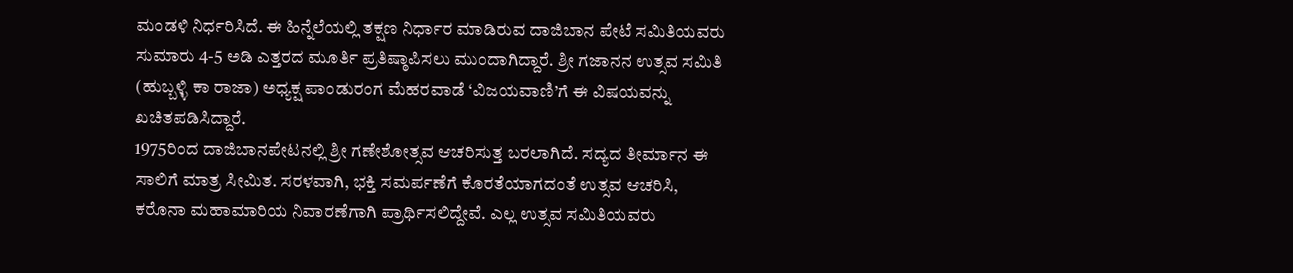ಮಂಡಳಿ ನಿರ್ಧರಿಸಿದೆ. ಈ ಹಿನ್ನೆಲೆಯಲ್ಲಿ ತಕ್ಷಣ ನಿರ್ಧಾರ ಮಾಡಿರುವ ದಾಜಿಬಾನ ಪೇಟೆ ಸಮಿತಿಯವರು ಸುಮಾರು 4-5 ಅಡಿ ಎತ್ತರದ ಮೂರ್ತಿ ಪ್ರತಿಷ್ಠಾಪಿಸಲು ಮುಂದಾಗಿದ್ದಾರೆ. ಶ್ರೀ ಗಜಾನನ ಉತ್ಸವ ಸಮಿತಿ (ಹುಬ್ಬಳ್ಳಿ ಕಾ ರಾಜಾ) ಅಧ್ಯಕ್ಷ ಪಾಂಡುರಂಗ ಮೆಹರವಾಡೆ ‘ವಿಜಯವಾಣಿ’ಗೆ ಈ ವಿಷಯವನ್ನು ಖಚಿತಪಡಿಸಿದ್ದಾರೆ.
1975ರಿಂದ ದಾಜಿಬಾನಪೇಟನಲ್ಲಿ ಶ್ರೀ ಗಣೇಶೋತ್ಸವ ಆಚರಿಸುತ್ತ ಬರಲಾಗಿದೆ. ಸದ್ಯದ ತೀರ್ಮಾನ ಈ ಸಾಲಿಗೆ ಮಾತ್ರ ಸೀಮಿತ. ಸರಳವಾಗಿ, ಭಕ್ತಿ ಸಮರ್ಪಣೆಗೆ ಕೊರತೆಯಾಗದಂತೆ ಉತ್ಸವ ಆಚರಿಸಿ, ಕರೊನಾ ಮಹಾಮಾರಿಯ ನಿವಾರಣೆಗಾಗಿ ಪ್ರಾರ್ಥಿಸಲಿದ್ದೇವೆ. ಎಲ್ಲ ಉತ್ಸವ ಸಮಿತಿಯವರು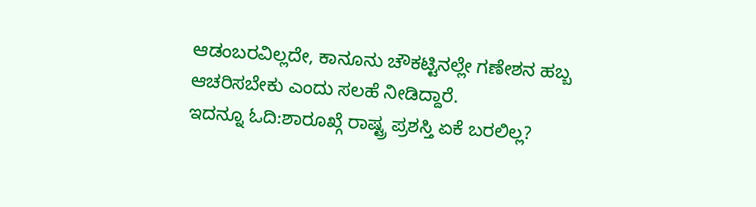ಆಡಂಬರವಿಲ್ಲದೇ, ಕಾನೂನು ಚೌಕಟ್ಟಿನಲ್ಲೇ ಗಣೇಶನ ಹಬ್ಬ ಆಚರಿಸಬೇಕು ಎಂದು ಸಲಹೆ ನೀಡಿದ್ದಾರೆ.
ಇದನ್ನೂ ಓದಿ:ಶಾರೂಖ್ಗೆ ರಾಷ್ಟ್ರ ಪ್ರಶಸ್ತಿ ಏಕೆ ಬರಲಿಲ್ಲ?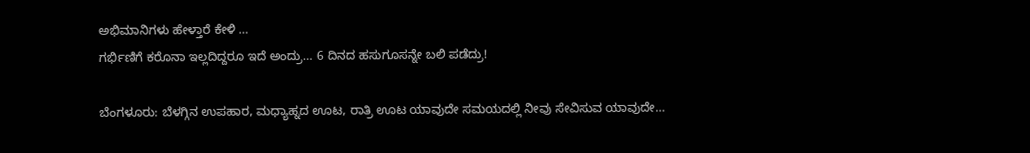ಅಭಿಮಾನಿಗಳು ಹೇಳ್ತಾರೆ ಕೇಳಿ …
ಗರ್ಭಿಣಿಗೆ ಕರೊನಾ ಇಲ್ಲದಿದ್ದರೂ ಇದೆ ಅಂದ್ರು… 6 ದಿನದ ಹಸುಗೂಸನ್ನೇ ಬಲಿ ಪಡೆದ್ರು!

ಬೆಂಗಳೂರು: ಬೆಳಗ್ಗಿನ ಉಪಹಾರ, ಮಧ್ಯಾಹ್ನದ ಊಟ, ರಾತ್ರಿ ಊಟ ಯಾವುದೇ ಸಮಯದಲ್ಲಿ ನೀವು ಸೇವಿಸುವ ಯಾವುದೇ…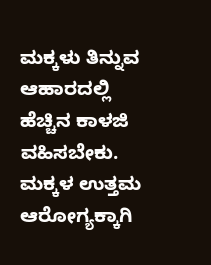ಮಕ್ಕಳು ತಿನ್ನುವ ಆಹಾರದಲ್ಲಿ ಹೆಚ್ಚಿನ ಕಾಳಜಿ ವಹಿಸಬೇಕು. ಮಕ್ಕಳ ಉತ್ತಮ ಆರೋಗ್ಯಕ್ಕಾಗಿ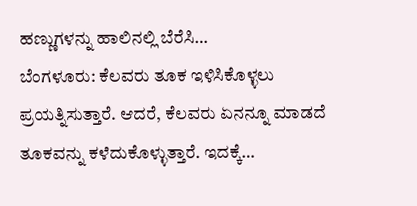ಹಣ್ಣುಗಳನ್ನು ಹಾಲಿನಲ್ಲಿ ಬೆರೆಸಿ…
ಬೆಂಗಳೂರು: ಕೆಲವರು ತೂಕ ಇಳಿಸಿಕೊಳ್ಳಲು ಪ್ರಯತ್ನಿಸುತ್ತಾರೆ. ಆದರೆ, ಕೆಲವರು ಏನನ್ನೂ ಮಾಡದೆ ತೂಕವನ್ನು ಕಳೆದುಕೊಳ್ಳುತ್ತಾರೆ. ಇದಕ್ಕೆ…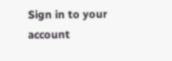Sign in to your account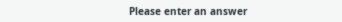Please enter an answer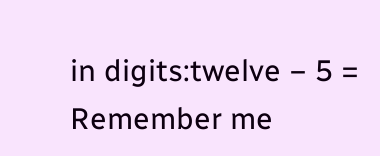in digits:twelve − 5 =
Remember me